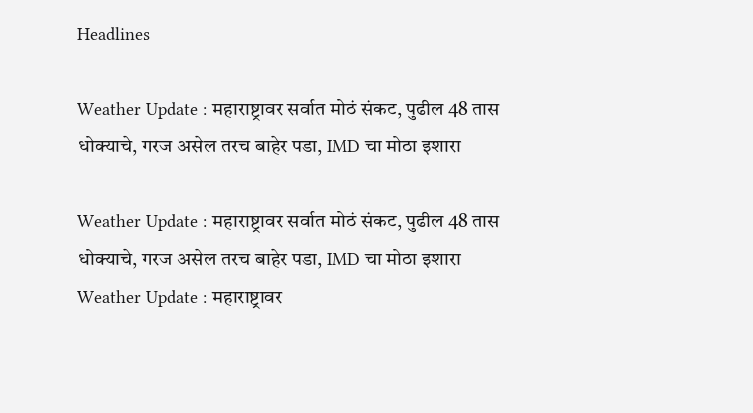Headlines

Weather Update : महाराष्ट्रावर सर्वात मोठं संकट, पुढील 48 तास धोक्याचे, गरज असेल तरच बाहेर पडा, IMD चा मोठा इशारा

Weather Update : महाराष्ट्रावर सर्वात मोठं संकट, पुढील 48 तास धोक्याचे, गरज असेल तरच बाहेर पडा, IMD चा मोठा इशारा
Weather Update : महाराष्ट्रावर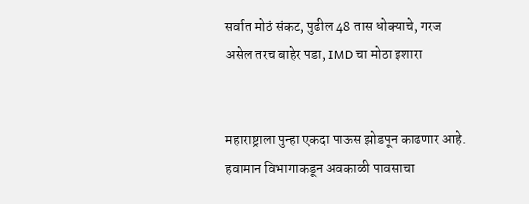सर्वात मोठं संकट, पुढील 48 तास धोक्याचे, गरज असेल तरच बाहेर पडा, IMD चा मोठा इशारा


महाराष्ट्राला पुन्हा एकदा पाऊस झोडपून काढणार आहे. हवामान विभागाकडून अवकाळी पावसाचा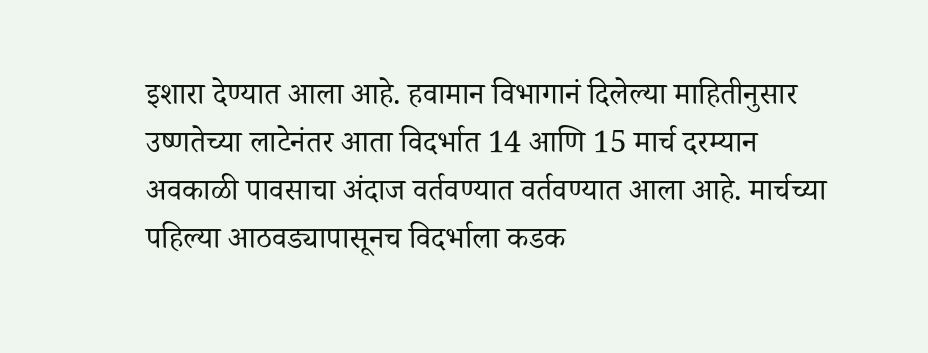इशारा देण्यात आला आहे. हवामान विभागानं दिलेल्या माहितीनुसार  उष्णतेच्या लाटेनंतर आता विदर्भात 14 आणि 15 मार्च दरम्यान अवकाळी पावसाचा अंदाज वर्तवण्यात वर्तवण्यात आला आहे. मार्चच्या पहिल्या आठवड्यापासूनच विदर्भाला कडक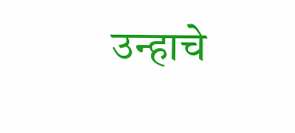उन्हाचे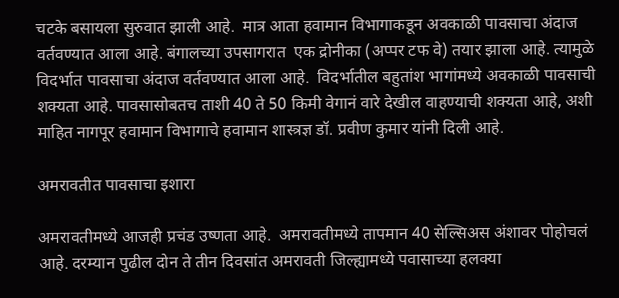चटके बसायला सुरुवात झाली आहे.  मात्र आता हवामान विभागाकडून अवकाळी पावसाचा अंदाज वर्तवण्यात आला आहे. बंगालच्या उपसागरात  एक द्रोनीका (अप्पर टफ वे) तयार झाला आहे. त्यामुळे विदर्भात पावसाचा अंदाज वर्तवण्यात आला आहे.  विदर्भातील बहुतांश भागांमध्ये अवकाळी पावसाची शक्यता आहे. पावसासोबतच ताशी 40 ते 50 किमी वेगानं वारे देखील वाहण्याची शक्यता आहे, अशी माहित नागपूर हवामान विभागाचे हवामान शास्त्रज्ञ डॉ. प्रवीण कुमार यांनी दिली आहे.

अमरावतीत पावसाचा इशारा

अमरावतीमध्ये आजही प्रचंड उष्णता आहे.  अमरावतीमध्ये तापमान 40 सेल्सिअस अंशावर पोहोचलं आहे. दरम्यान पुढील दोन ते तीन दिवसांत अमरावती जिल्ह्यामध्ये पवासाच्या हलक्या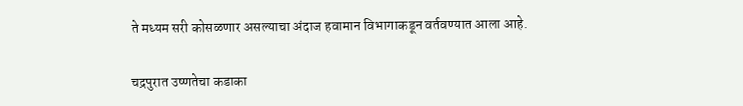ते मध्यम सरी कोसळणार असल्याचा अंदाज हवामान विभागाकडून वर्तवण्यात आला आहे.

चद्रपुरात उष्णतेचा कडाका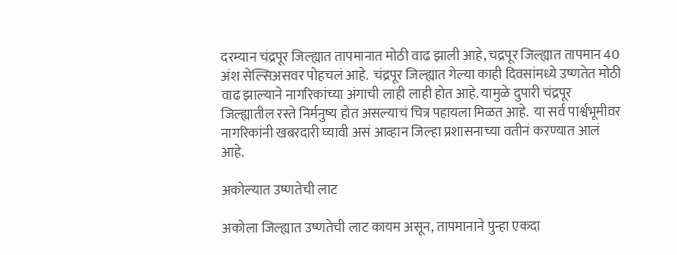दरम्यान चंद्रपूर जिल्ह्यात तापमानात मोठी वाढ झाली आहे, चद्रपूर जिल्ह्यात तापमान 40 अंश सेल्सिअसवर पोहचलं आहे.  चंद्रपूर जिल्ह्यात गेल्या काही दिवसांमध्ये उष्णतेत मोठी वाढ झाल्याने नागरिकांच्या अंगाची लाही लाही होत आहे. यामुळे दुपारी चंद्रपूर जिल्ह्यातील रस्ते निर्मनुष्य होत असल्याचं चित्र पहायला मिळत आहे.  या सर्व पार्श्वभूमीवर नागरिकांनी खबरदारी घ्यावी असं आव्हान जिल्हा प्रशासनाच्या वतीनं करण्यात आलं आहे.

अकोल्यात उष्णतेची लाट

अकोला जिल्ह्यात उष्णतेची लाट कायम असून, तापमानाने पुन्हा एकदा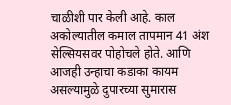चाळीशी पार केली आहे. काल अकोल्यातील कमाल तापमान 41 अंश सेल्सियसवर पोहोचले होते. आणि आजही उन्हाचा कडाका कायम असल्यामुळे दुपारच्या सुमारास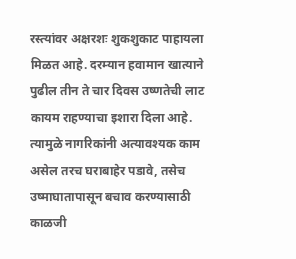रस्त्यांवर अक्षरशः शुकशुकाट पाहायला मिळत आहे. दरम्यान हवामान खात्याने पुढील तीन ते चार दिवस उष्णतेची लाट कायम राहण्याचा इशारा दिला आहे. त्यामुळे नागरिकांनी अत्यावश्यक काम असेल तरच घराबाहेर पडावे, तसेच उष्माघातापासून बचाव करण्यासाठी काळजी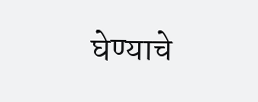घेण्याचे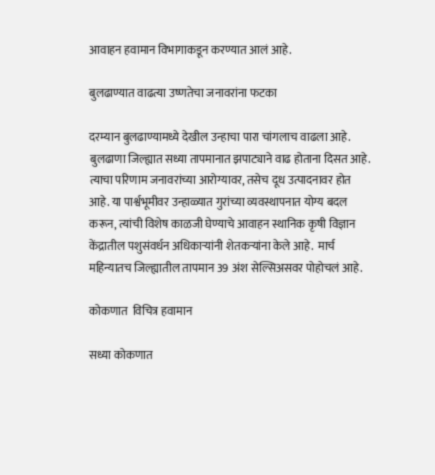आवाहन हवामान विभागाकडून करण्यात आलं आहे.

बुलढाण्यात वाढत्या उष्णतेचा जनावरांना फटका

दरम्यान बुलढाण्यामध्ये देखील उन्हाचा पारा चांगलाच वाढला आहे. बुलढाणा जिल्ह्यात सध्या तापमानात झपाट्याने वाढ होताना दिसत आहे.  त्याचा परिणाम जनावरांच्या आरोग्यावर, तसेच दूध उत्पादनावर होत आहे. या पार्श्वभूमीवर उन्हाळ्यात गुरांच्या व्यवस्थापनात योग्य बदल करून, त्यांची विशेष काळजी घेण्याचे आवाहन स्थानिक कृषी विज्ञान केंद्रातील पशुसंवर्धन अधिकाऱ्यांनी शेतकऱ्यांना केले आहे.  मार्च महिन्यातच जिल्ह्यातील तापमान 39 अंश सेल्सिअसवर पोहोचलं आहे.

कोकणात  विचित्र हवामान

सध्या कोकणात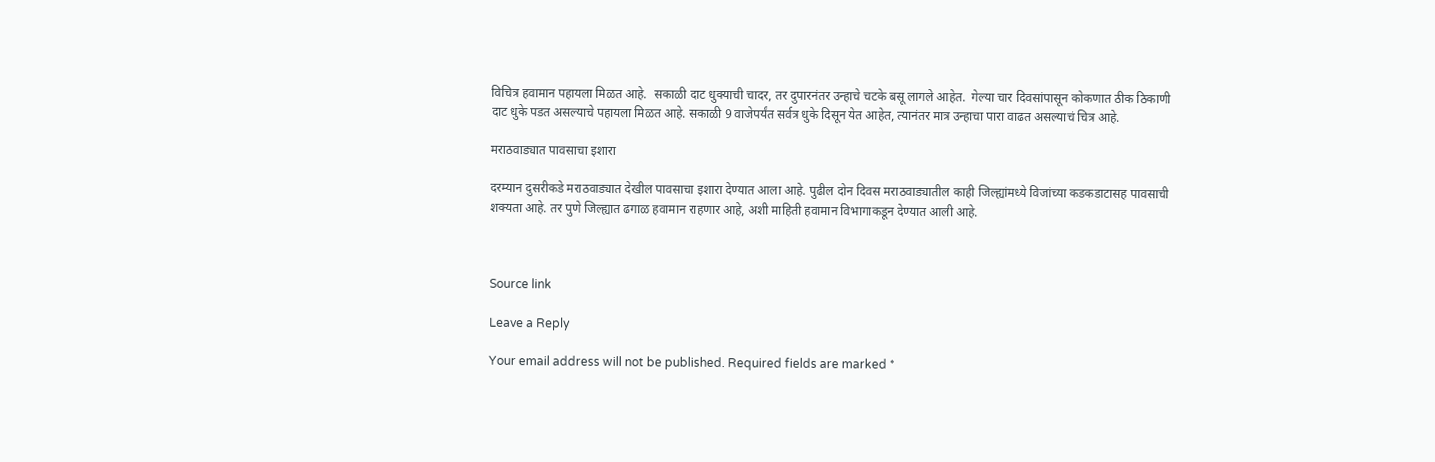विचित्र हवामान पहायला मिळत आहे.  सकाळी दाट धुक्याची चादर, तर दुपारनंतर उन्हाचे चटके बसू लागले आहेत.  गेल्या चार दिवसांपासून कोकणात ठीक ठिकाणी दाट धुके पडत असल्याचे पहायला मिळत आहे. सकाळी 9 वाजेपर्यंत सर्वत्र धुके दिसून येत आहेत, त्यानंतर मात्र उन्हाचा पारा वाढत असल्याचं चित्र आहे.

मराठवाड्यात पावसाचा इशारा

दरम्यान दुसरीकडे मराठवाड्यात देखील पावसाचा इशारा देण्यात आला आहे. पुढील दोन दिवस मराठवाड्यातील काही जिल्ह्यांमध्ये विजांच्या कडकडाटासह पावसाची शक्यता आहे. तर पुणे जिल्ह्यात ढगाळ हवामान राहणार आहे, अशी माहिती हवामान विभागाकडून देण्यात आली आहे.



Source link

Leave a Reply

Your email address will not be published. Required fields are marked *